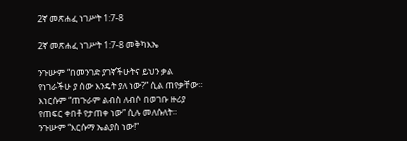2ኛ መጽሐፈ ነገሥት 1:7-8

2ኛ መጽሐፈ ነገሥት 1:7-8 መቅካእኤ

ንጉሡም “በመንገድ ያገኛችሁትና ይህን ቃል የነገራችሁ ያ ሰው እንዴት ያለ ነው?” ሲል ጠየቃቸው። እነርሱም “ጠጉራም ልብስ ለብሶ በወገቡ ዙሪያ የጠፍር ቀበቶ የታጠቀ ነው” ሲሉ መለሱለት። ንጉሡም “እርሱማ ኤልያስ ነው!”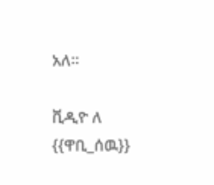አለ።

ቪዲዮ ለ {{ዋቢ_ሰዉ}}